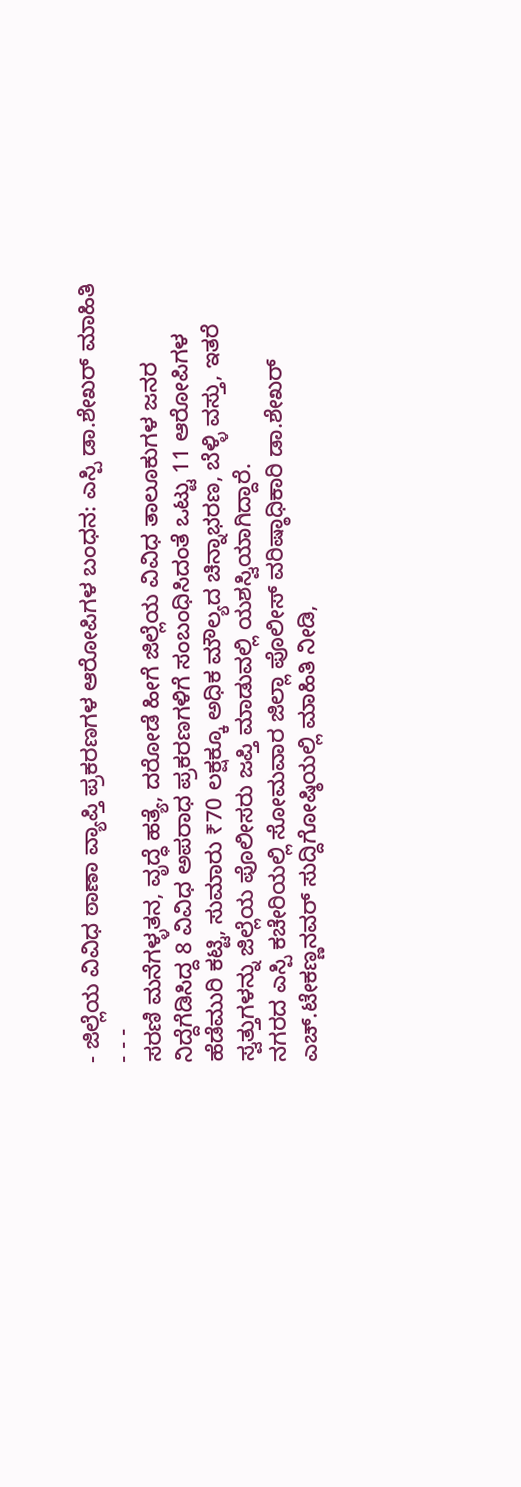- ಜಿಲ್ಲೆಯ ವಿವಿಧ ಠಾಣಾ ವ್ಯಾಪ್ತಿ ಪ್ರಕರಣಗಳ ಆರೋಪಿಗಳ ಬಂಧನ: ಎಸ್ಪಿ ಡಾ.ಶೇಖರ್ ಮಾಹಿತಿ - - -
ಸರಣಿ ಮನೆಗಳ್ಳತನ, ವೃದ್ಧೆ ಹತ್ಯೆ, ದರೋಡೆ ಹೀಗೆ ಜಿಲ್ಲೆಯ ವಿವಿಧ ತಾಲೂಕುಗಳ ಜನರ ನಿದ್ದೆಗೆಡಿಸಿದ್ದ 8 ವಿವಿಧ ಅಪರಾಧ ಪ್ರಕರಣಗಳಿಗೆ ಸಂಬಂಧಿಸಿದಂತೆ ಒಟ್ಟು 11 ಆರೋಪಿಗಳ ಹೆಡೆಮುರಿ ಕಟ್ಟಿ, ಸುಮಾರು ₹70 ಲಕ್ಷಕ್ಕೂ ಅಧಿಕ ಮೌಲ್ಯದ ಚಿನ್ನಾಭರಣ, ಬೆಳ್ಳಿ ವಸ್ತು, ಇತರೆ ಸ್ವತ್ತುಗಳನ್ನು ಜಿಲ್ಲೆಯ ಪೊಲೀಸರು ಜಪ್ತಿ ಮಾಡುವಲ್ಲಿ ಯಶಸ್ವಿಯಾಗಿದ್ದಾರೆ.
ನಗರದ ಎಸ್ಪಿ ಕಚೇರಿಯಲ್ಲಿ ಸೋಮವಾರ ಜಿಲ್ಲಾ ಪೊಲೀಸ್ ವರಿಷ್ಠಾಧಿಕಾರಿ ಡಾ.ಶೇಖರ್ ಎಚ್.ಟೇಕಣ್ಣನವರ್ ಸುದ್ದಿಗೋಷ್ಠಿಯಲ್ಲಿ ಮಾಹಿತಿ ನೀಡಿ,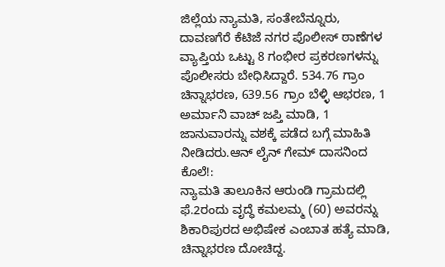ಜಿಲ್ಲೆಯ ನ್ಯಾಮತಿ, ಸಂತೇಬೆನ್ನೂರು, ದಾವಣಗೆರೆ ಕೆಟಿಜೆ ನಗರ ಪೊಲೀಸ್ ಠಾಣೆಗಳ ವ್ಯಾಪ್ತಿಯ ಒಟ್ಟು 8 ಗಂಭೀರ ಪ್ರಕರಣಗಳನ್ನು ಪೊಲೀಸರು ಬೇಧಿಸಿದ್ದಾರೆ. 534.76 ಗ್ರಾಂ ಚಿನ್ನಾಭರಣ, 639.56 ಗ್ರಾಂ ಬೆಳ್ಳಿ ಆಭರಣ, 1 ಅರ್ಮಾನಿ ವಾಚ್ ಜಪ್ತಿ ಮಾಡಿ, 1 ಜಾನುವಾರನ್ನು ವಶಕ್ಕೆ ಪಡೆದ ಬಗ್ಗೆ ಮಾಹಿತಿ ನೀಡಿದರು.ಆನ್ ಲೈನ್ ಗೇಮ್ ದಾಸನಿಂದ ಕೊಲೆ!:
ನ್ಯಾಮತಿ ತಾಲೂಕಿನ ಆರುಂಡಿ ಗ್ರಾಮದಲ್ಲಿ ಫೆ.2ರಂದು ವೃದ್ಧೆ ಕಮಲಮ್ಮ (60) ಅವರನ್ನು ಶಿಕಾರಿಪುರದ ಅಭಿಷೇಕ ಎಂಬಾತ ಹತ್ಯೆ ಮಾಡಿ, ಚಿನ್ನಾಭರಣ ದೋಚಿದ್ದ.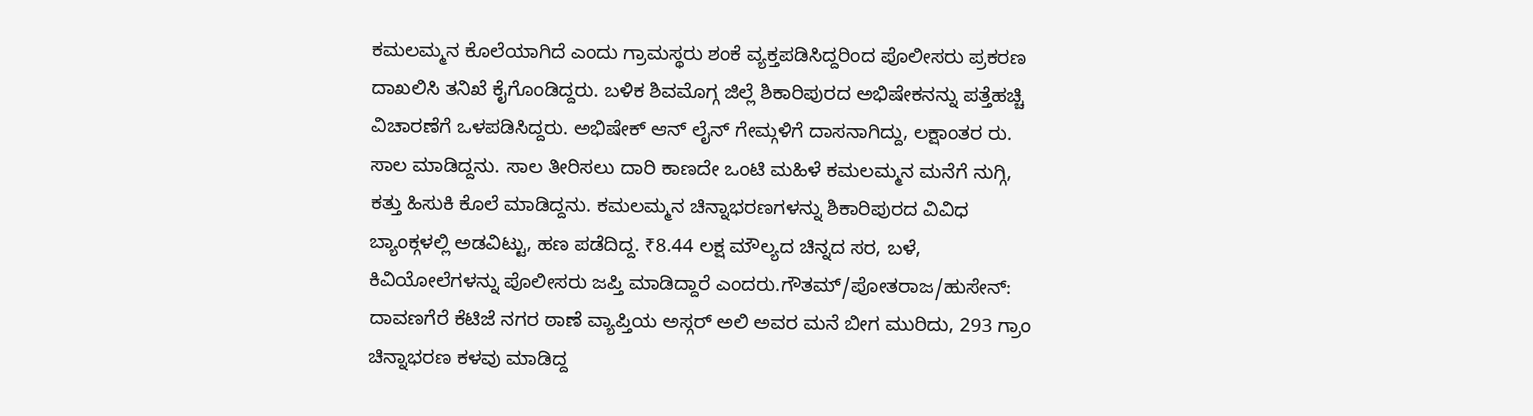ಕಮಲಮ್ಮನ ಕೊಲೆಯಾಗಿದೆ ಎಂದು ಗ್ರಾಮಸ್ಥರು ಶಂಕೆ ವ್ಯಕ್ತಪಡಿಸಿದ್ದರಿಂದ ಪೊಲೀಸರು ಪ್ರಕರಣ ದಾಖಲಿಸಿ ತನಿಖೆ ಕೈಗೊಂಡಿದ್ದರು. ಬಳಿಕ ಶಿವಮೊಗ್ಗ ಜಿಲ್ಲೆ ಶಿಕಾರಿಪುರದ ಅಭಿಷೇಕನನ್ನು ಪತ್ತೆಹಚ್ಚಿ ವಿಚಾರಣೆಗೆ ಒಳಪಡಿಸಿದ್ದರು. ಅಭಿಷೇಕ್ ಆನ್ ಲೈನ್ ಗೇಮ್ಗಳಿಗೆ ದಾಸನಾಗಿದ್ದು, ಲಕ್ಷಾಂತರ ರು. ಸಾಲ ಮಾಡಿದ್ದನು. ಸಾಲ ತೀರಿಸಲು ದಾರಿ ಕಾಣದೇ ಒಂಟಿ ಮಹಿಳೆ ಕಮಲಮ್ಮನ ಮನೆಗೆ ನುಗ್ಗಿ, ಕತ್ತು ಹಿಸುಕಿ ಕೊಲೆ ಮಾಡಿದ್ದನು. ಕಮಲಮ್ಮನ ಚಿನ್ನಾಭರಣಗಳನ್ನು ಶಿಕಾರಿಪುರದ ವಿವಿಧ ಬ್ಯಾಂಕ್ಗಳಲ್ಲಿ ಅಡವಿಟ್ಟು, ಹಣ ಪಡೆದಿದ್ದ. ₹8.44 ಲಕ್ಷ ಮೌಲ್ಯದ ಚಿನ್ನದ ಸರ, ಬಳೆ, ಕಿವಿಯೋಲೆಗಳನ್ನು ಪೊಲೀಸರು ಜಪ್ತಿ ಮಾಡಿದ್ದಾರೆ ಎಂದರು.ಗೌತಮ್/ಪೋತರಾಜ/ಹುಸೇನ್:
ದಾವಣಗೆರೆ ಕೆಟಿಜೆ ನಗರ ಠಾಣೆ ವ್ಯಾಪ್ತಿಯ ಅಸ್ಗರ್ ಅಲಿ ಅವರ ಮನೆ ಬೀಗ ಮುರಿದು, 293 ಗ್ರಾಂ ಚಿನ್ನಾಭರಣ ಕಳವು ಮಾಡಿದ್ದ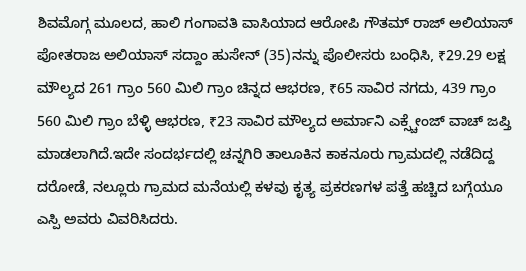ಶಿವಮೊಗ್ಗ ಮೂಲದ, ಹಾಲಿ ಗಂಗಾವತಿ ವಾಸಿಯಾದ ಆರೋಪಿ ಗೌತಮ್ ರಾಜ್ ಅಲಿಯಾಸ್ ಪೋತರಾಜ ಅಲಿಯಾಸ್ ಸದ್ದಾಂ ಹುಸೇನ್ (35)ನನ್ನು ಪೊಲೀಸರು ಬಂಧಿಸಿ, ₹29.29 ಲಕ್ಷ ಮೌಲ್ಯದ 261 ಗ್ರಾಂ 560 ಮಿಲಿ ಗ್ರಾಂ ಚಿನ್ನದ ಆಭರಣ, ₹65 ಸಾವಿರ ನಗದು, 439 ಗ್ರಾಂ 560 ಮಿಲಿ ಗ್ರಾಂ ಬೆಳ್ಳಿ ಆಭರಣ, ₹23 ಸಾವಿರ ಮೌಲ್ಯದ ಅರ್ಮಾನಿ ಎಕ್ಸ್ಚೇಂಜ್ ವಾಚ್ ಜಪ್ತಿ ಮಾಡಲಾಗಿದೆ.ಇದೇ ಸಂದರ್ಭದಲ್ಲಿ ಚನ್ನಗಿರಿ ತಾಲೂಕಿನ ಕಾಕನೂರು ಗ್ರಾಮದಲ್ಲಿ ನಡೆದಿದ್ದ ದರೋಡೆ, ನಲ್ಲೂರು ಗ್ರಾಮದ ಮನೆಯಲ್ಲಿ ಕಳವು ಕೃತ್ಯ ಪ್ರಕರಣಗಳ ಪತ್ತೆ ಹಚ್ಚಿದ ಬಗ್ಗೆಯೂ ಎಸ್ಪಿ ಅವರು ವಿವರಿಸಿದರು.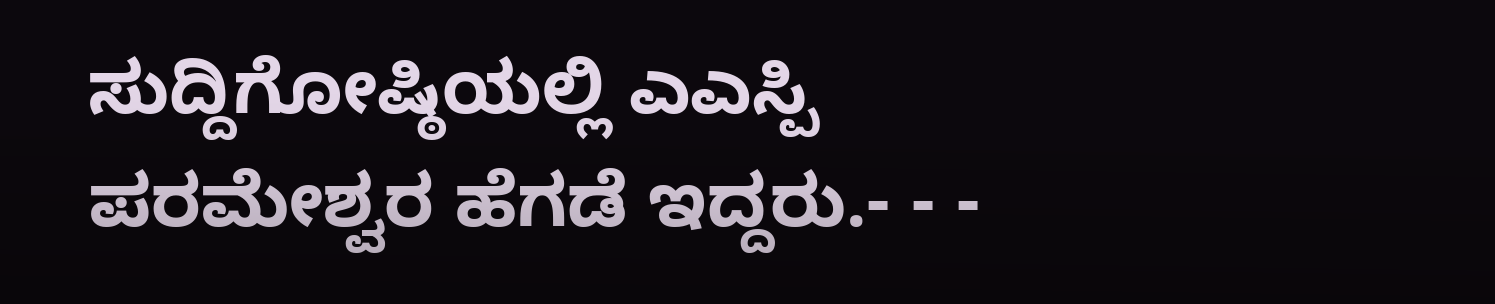ಸುದ್ದಿಗೋಷ್ಠಿಯಲ್ಲಿ ಎಎಸ್ಪಿ ಪರಮೇಶ್ವರ ಹೆಗಡೆ ಇದ್ದರು.- - -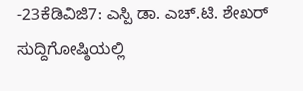-23ಕೆಡಿವಿಜಿ7: ಎಸ್ಪಿ ಡಾ. ಎಚ್.ಟಿ. ಶೇಖರ್ ಸುದ್ದಿಗೋಷ್ಠಿಯಲ್ಲಿ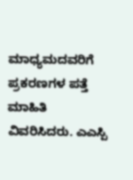ಮಾಧ್ಯಮದವರಿಗೆ ಪ್ರಕರಣಗಳ ಪತ್ತೆ ಮಾಹಿತಿ ವಿವರಿಸಿದರು. ಎಎಸ್ಪಿ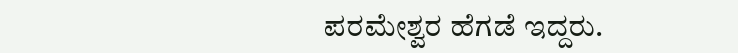ಪರಮೇಶ್ವರ ಹೆಗಡೆ ಇದ್ದರು.